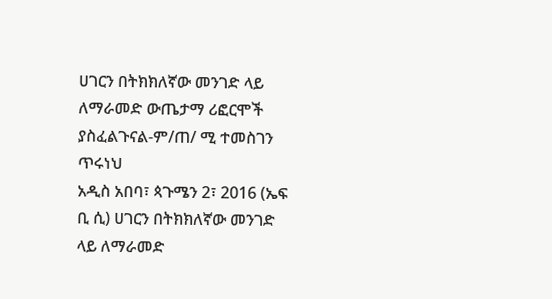ሀገርን በትክክለኛው መንገድ ላይ ለማራመድ ውጤታማ ሪፎርሞች ያስፈልጉናል-ም/ጠ/ ሚ ተመስገን ጥሩነህ
አዲስ አበባ፣ ጳጉሜን 2፣ 2016 (ኤፍ ቢ ሲ) ሀገርን በትክክለኛው መንገድ ላይ ለማራመድ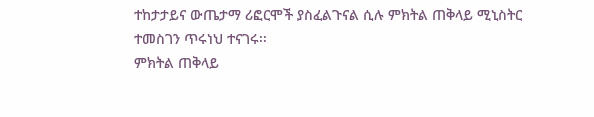ተከታታይና ውጤታማ ሪፎርሞች ያስፈልጉናል ሲሉ ምክትል ጠቅላይ ሚኒስትር ተመስገን ጥሩነህ ተናገሩ፡፡
ምክትል ጠቅላይ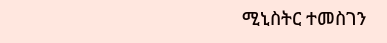ሚኒስትር ተመስገን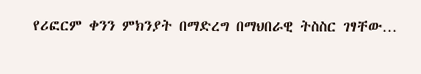የሪፎርም ቀንን ምክንያት በማድረግ በማህበራዊ ትስስር ገፃቸው…